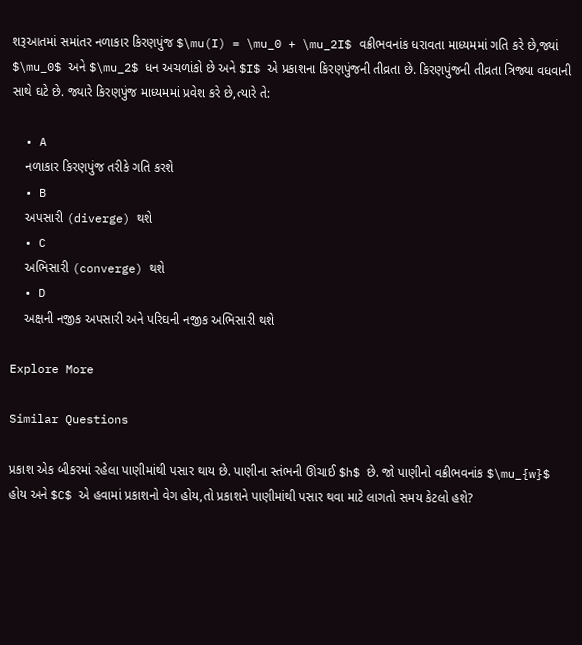શરૂઆતમાં સમાંતર નળાકાર કિરણપુંજ $\mu(I) = \mu_0 + \mu_2I$ વક્રીભવનાંક ધરાવતા માધ્યમમાં ગતિ કરે છે,જ્યાં $\mu_0$ અને $\mu_2$ ધન અચળાંકો છે અને $I$ એ પ્રકાશના કિરણપુંજની તીવ્રતા છે. કિરણપુંજની તીવ્રતા ત્રિજ્યા વધવાની સાથે ઘટે છે. જ્યારે કિરણપુંજ માધ્યમમાં પ્રવેશ કરે છે,ત્યારે તે:

  • A
    નળાકાર કિરણપુંજ તરીકે ગતિ કરશે
  • B
    અપસારી (diverge) થશે
  • C
    અભિસારી (converge) થશે
  • D
    અક્ષની નજીક અપસારી અને પરિઘની નજીક અભિસારી થશે

Explore More

Similar Questions

પ્રકાશ એક બીકરમાં રહેલા પાણીમાંથી પસાર થાય છે. પાણીના સ્તંભની ઊંચાઈ $h$ છે. જો પાણીનો વક્રીભવનાંક $\mu_{w}$ હોય અને $C$ એ હવામાં પ્રકાશનો વેગ હોય,તો પ્રકાશને પાણીમાંથી પસાર થવા માટે લાગતો સમય કેટલો હશે?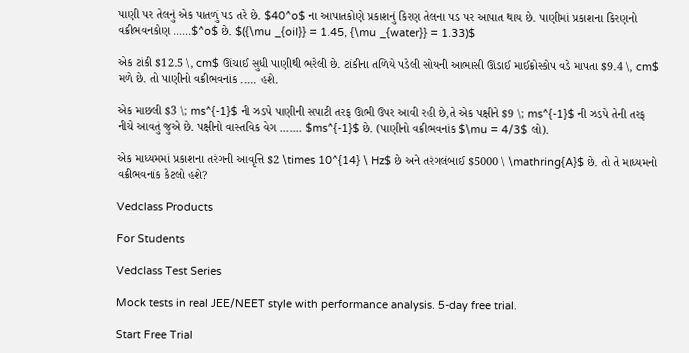પાણી પર તેલનું એક પાતળું પડ તરે છે. $40^o$ ના આપાતકોણે પ્રકાશનું કિરણ તેલના પડ પર આપાત થાય છે. પાણીમાં પ્રકાશના કિરણનો વક્રીભવનકોણ ......$^o$ છે. $({\mu _{oil}} = 1.45, {\mu _{water}} = 1.33)$

એક ટાંકી $12.5 \, cm$ ઊંચાઈ સુધી પાણીથી ભરેલી છે. ટાંકીના તળિયે પડેલી સોયની આભાસી ઊંડાઈ માઈક્રોસ્કોપ વડે માપતા $9.4 \, cm$ મળે છે. તો પાણીનો વક્રીભવનાંક ..... હશે.

એક માછલી $3 \; ms^{-1}$ ની ઝડપે પાણીની સપાટી તરફ ઊભી ઉપર આવી રહી છે,તે એક પક્ષીને $9 \; ms^{-1}$ ની ઝડપે તેની તરફ નીચે આવતું જુએ છે. પક્ષીનો વાસ્તવિક વેગ ....... $ms^{-1}$ છે. (પાણીનો વક્રીભવનાંક $\mu = 4/3$ લો).

એક માધ્યમમાં પ્રકાશના તરંગની આવૃત્તિ $2 \times 10^{14} \ Hz$ છે અને તરંગલંબાઈ $5000 \ \mathring{A}$ છે. તો તે માધ્યમનો વક્રીભવનાંક કેટલો હશે?

Vedclass Products

For Students

Vedclass Test Series

Mock tests in real JEE/NEET style with performance analysis. 5-day free trial.

Start Free Trial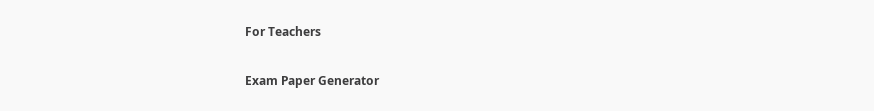For Teachers

Exam Paper Generator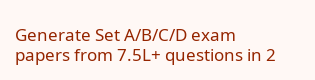Generate Set A/B/C/D exam papers from 7.5L+ questions in 2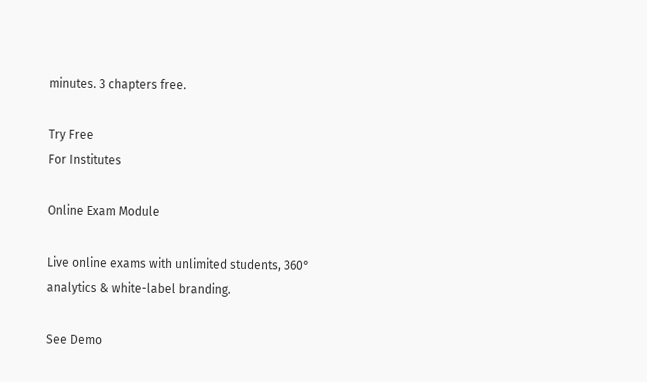minutes. 3 chapters free.

Try Free
For Institutes

Online Exam Module

Live online exams with unlimited students, 360° analytics & white-label branding.

See Demo